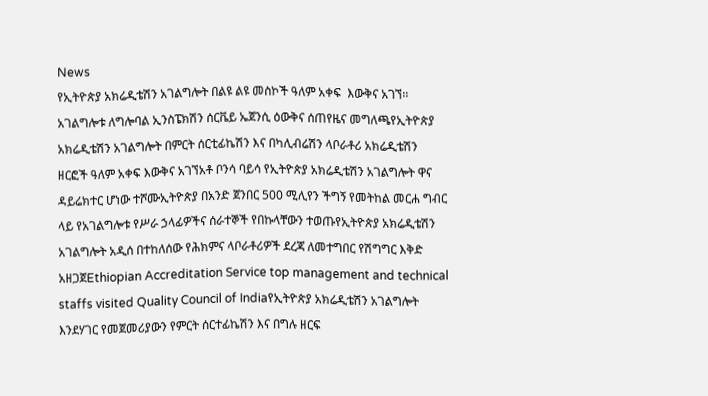News
የኢትዮጵያ አክሬዲቴሽን አገልግሎት በልዩ ልዩ መስኮች ዓለም አቀፍ  እውቅና አገኘ፡፡አገልግሎቱ ለግሎባል ኢንስፔክሽን ሰርቬይ ኤጀንሲ ዕውቅና ሰጠየዜና መግለጫየኢትዮጵያ አክሬዲቴሽን አገልግሎት በምርት ሰርቲፊኬሽን እና በካሊብሬሽን ላቦራቶሪ አክሬዲቴሽን ዘርፎች ዓለም አቀፍ እውቅና አገኘአቶ ቦንሳ ባይሳ የኢትዮጵያ አክሬዲቴሽን አገልግሎት ዋና ዳይሬክተር ሆነው ተሾሙኢትዮጵያ በአንድ ጀንበር 500 ሚሊየን ችግኝ የመትከል መርሐ ግብር ላይ የአገልግሎቱ የሥራ ኃላፊዎችና ሰራተኞች የበኩላቸውን ተወጡየኢትዮጵያ አክሬዲቴሽን አገልግሎት አዲሰ በተከለሰው የሕክምና ላቦራቶሪዎች ደረጃ ለመተግበር የሽግግር እቅድ አዘጋጀEthiopian Accreditation Service top management and technical staffs visited Quality Council of Indiaየኢትዮጵያ አክሬዲቴሽን አገልግሎት እንደሃገር የመጀመሪያውን የምርት ሰርተፊኬሽን እና በግሉ ዘርፍ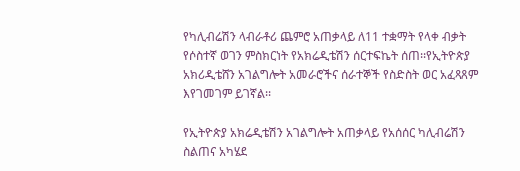የካሊብሬሽን ላብራቶሪ ጨምሮ አጠቃላይ ለ11 ተቋማት የላቀ ብቃት የሶስተኛ ወገን ምስክርነት የአክሬዲቴሽን ሰርተፍኬት ሰጠ፡፡የኢትዮጵያ አክሪዲቴሸን አገልግሎት አመራሮችና ሰራተኞች የስድስት ወር አፈጻጸም እየገመገም ይገኛል፡፡

የኢትዮጵያ አክሬዲቴሽን አገልግሎት አጠቃላይ የአሰሰር ካሊብሬሽን ስልጠና አካሄደ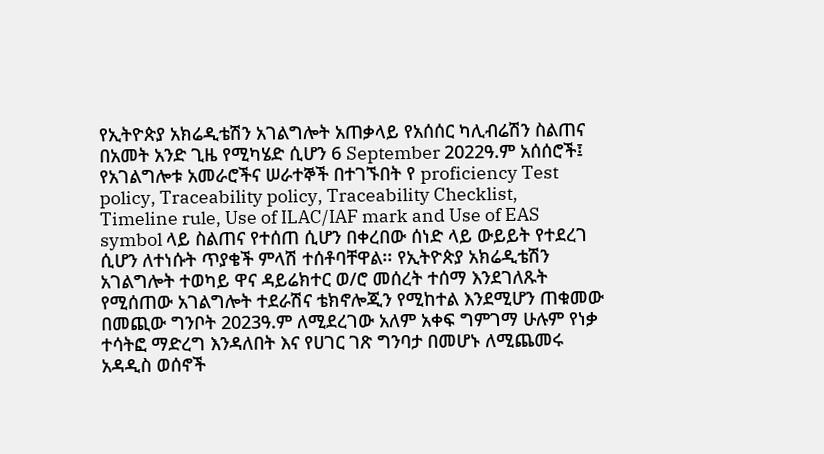የኢትዮጵያ አክሬዲቴሽን አገልግሎት አጠቃላይ የአሰሰር ካሊብሬሽን ስልጠና በአመት አንድ ጊዜ የሚካሄድ ሲሆን 6 September 2022ዓ.ም አሰሰሮች፤ የአገልግሎቱ አመራሮችና ሠራተኞች በተገኙበት የ proficiency Test policy, Traceability policy, Traceability Checklist, Timeline rule, Use of ILAC/IAF mark and Use of EAS symbol ላይ ስልጠና የተሰጠ ሲሆን በቀረበው ሰነድ ላይ ውይይት የተደረገ ሲሆን ለተነሱት ጥያቄች ምላሽ ተሰቶባቸዋል፡፡ የኢትዮጵያ አክሬዲቴሽን አገልግሎት ተወካይ ዋና ዳይሬክተር ወ/ሮ መሰረት ተሰማ እንደገለጹት የሚሰጠው አገልግሎት ተደራሽና ቴክኖሎጂን የሚከተል እንደሚሆን ጠቁመው በመጪው ግንቦት 2023ዓ.ም ለሚደረገው አለም አቀፍ ግምገማ ሁሉም የነቃ ተሳትፎ ማድረግ እንዳለበት እና የሀገር ገጽ ግንባታ በመሆኑ ለሚጨመሩ አዳዲስ ወሰኖች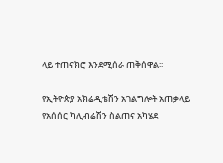ላይ ተጠናክሮ እንደሚሰራ ጠቅሰዋል፡፡

የኢትዮጵያ አክሬዲቴሽን አገልግሎት አጠቃላይ የአሰሰር ካሊብሬሽን ስልጠና አካሄደ